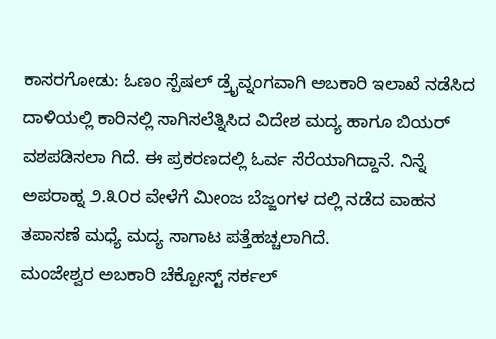ಕಾಸರಗೋಡು: ಓಣಂ ಸ್ಪೆಷಲ್ ಡ್ರೈವ್ನಂಗವಾಗಿ ಅಬಕಾರಿ ಇಲಾಖೆ ನಡೆಸಿದ ದಾಳಿಯಲ್ಲಿ ಕಾರಿನಲ್ಲಿ ಸಾಗಿಸಲೆತ್ನಿಸಿದ ವಿದೇಶ ಮದ್ಯ ಹಾಗೂ ಬಿಯರ್ ವಶಪಡಿಸಲಾ ಗಿದೆ. ಈ ಪ್ರಕರಣದಲ್ಲಿ ಓರ್ವ ಸೆರೆಯಾಗಿದ್ದಾನೆ. ನಿನ್ನೆ ಅಪರಾಹ್ನ ೨.೩೦ರ ವೇಳೆಗೆ ಮೀಂಜ ಬೆಜ್ಜಂಗಳ ದಲ್ಲಿ ನಡೆದ ವಾಹನ ತಪಾಸಣೆ ಮಧ್ಯೆ ಮದ್ಯ ಸಾಗಾಟ ಪತ್ತೆಹಚ್ಚಲಾಗಿದೆ.
ಮಂಜೇಶ್ವರ ಅಬಕಾರಿ ಚೆಕ್ಪೋಸ್ಟ್ ಸರ್ಕಲ್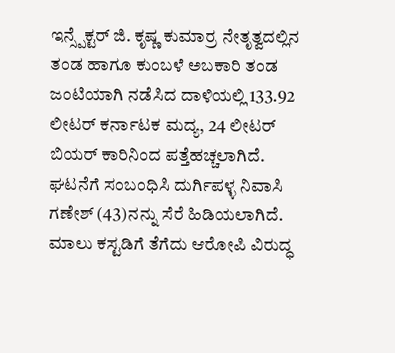ಇನ್ಸ್ಪೆಕ್ಟರ್ ಜಿ. ಕೃಷ್ಣ ಕುಮಾರ್ರ ನೇತೃತ್ವದಲ್ಲಿನ ತಂಡ ಹಾಗೂ ಕುಂಬಳೆ ಅಬಕಾರಿ ತಂಡ ಜಂಟಿಯಾಗಿ ನಡೆಸಿದ ದಾಳಿಯಲ್ಲಿ 133.92 ಲೀಟರ್ ಕರ್ನಾಟಕ ಮದ್ಯ, 24 ಲೀಟರ್ ಬಿಯರ್ ಕಾರಿನಿಂದ ಪತ್ತೆಹಚ್ಚಲಾಗಿದೆ. ಘಟನೆಗೆ ಸಂಬಂಧಿಸಿ ದುರ್ಗಿಪಳ್ಳ ನಿವಾಸಿ ಗಣೇಶ್ (43)ನನ್ನು ಸೆರೆ ಹಿಡಿಯಲಾಗಿದೆ. ಮಾಲು ಕಸ್ಟಡಿಗೆ ತೆಗೆದು ಆರೋಪಿ ವಿರುದ್ಧ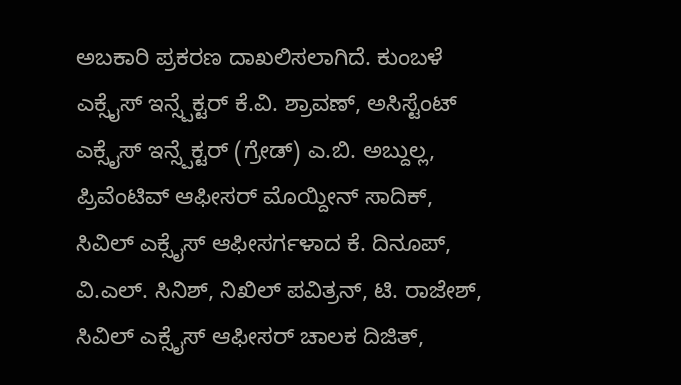ಅಬಕಾರಿ ಪ್ರಕರಣ ದಾಖಲಿಸಲಾಗಿದೆ. ಕುಂಬಳೆ ಎಕ್ಸೈಸ್ ಇನ್ಸ್ಪೆಕ್ಟರ್ ಕೆ.ವಿ. ಶ್ರಾವಣ್, ಅಸಿಸ್ಟೆಂಟ್ ಎಕ್ಸೈಸ್ ಇನ್ಸ್ಪೆಕ್ಟರ್ (ಗ್ರೇಡ್) ಎ.ಬಿ. ಅಬ್ದುಲ್ಲ, ಪ್ರಿವೆಂಟಿವ್ ಆಫೀಸರ್ ಮೊಯ್ದೀನ್ ಸಾದಿಕ್, ಸಿವಿಲ್ ಎಕ್ಸೈಸ್ ಆಫೀಸರ್ಗಳಾದ ಕೆ. ದಿನೂಪ್, ವಿ.ಎಲ್. ಸಿನಿಶ್, ನಿಖಿಲ್ ಪವಿತ್ರನ್, ಟಿ. ರಾಜೇಶ್, ಸಿವಿಲ್ ಎಕ್ಸೈಸ್ ಆಫೀಸರ್ ಚಾಲಕ ದಿಜಿತ್,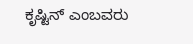ಕೃಷ್ಟಿನ್ ಎಂಬವರು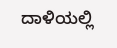ದಾಳಿಯಲ್ಲಿ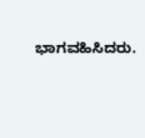ಭಾಗವಹಿಸಿದರು.